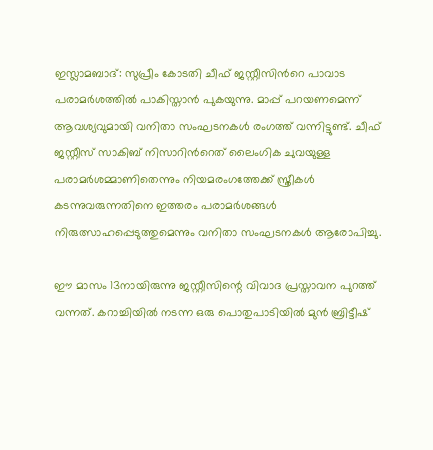ഇസ്ലാമബാദ്: സുപ്രീം കോടതി ചീഫ് ജസ്റ്റീസിന്‍റെ പാവാട പരാമര്‍ശത്തില്‍ പാകിസ്താന്‍ പുകയുന്നു. മാപ്പ് പറയണമെന്ന് ആവശ്യവുമായി വനിതാ സംഘടനകള്‍ രംഗത്ത് വന്നിട്ടുണ്ട്. ചീഫ് ജസ്റ്റീസ് സാകിബ് നിസാറിന്‍റെത് ലൈംഗിക ചുവയുള്ള പരാമര്‍ശമ്മാണിതെന്നും നിയമരംഗത്തേക്ക് സ്ത്രീകള്‍ കടന്നുവരുന്നതിനെ ഇത്തരം പരാമര്‍ശങ്ങള്‍ നിരുത്സാഹപ്പെടുത്തുമെന്നും വനിതാ സംഘടനകള്‍ ആരോപിച്ചു.

ഈ മാസം 13നായിരുന്നു ജസ്റ്റീസിന്റെ വിവാദ പ്രസ്താവന പുറത്ത് വന്നത്. കറാച്ചിയില്‍ നടന്ന ഒരു പൊതുപാടിയില്‍ മുന്‍ ബ്രിട്ടീഷ്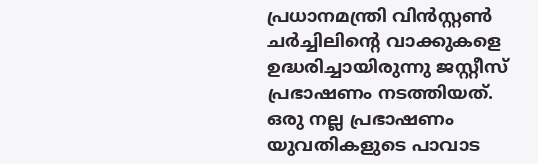പ്രധാനമന്ത്രി വിന്‍സ്റ്റണ്‍ ചര്‍ച്ചിലിന്‍റെ വാക്കുകളെ ഉദ്ധരിച്ചായിരുന്നു ജസ്റ്റീസ് പ്രഭാഷണം നടത്തിയത്. ഒരു നല്ല പ്രഭാഷണം യുവതികളുടെ പാവാട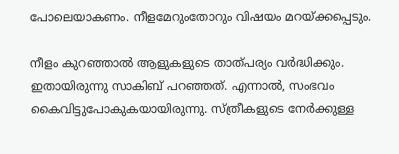പോലെയാകണം. നീളമേറുംതോറും വിഷയം മറയ്ക്കപ്പെടും.

നീളം കുറഞ്ഞാല്‍ ആളുകളുടെ താത്പര്യം വര്‍ദ്ധിക്കും. ഇതായിരുന്നു സാകിബ് പറഞ്ഞത്. എന്നാല്‍, സംഭവം കൈവിട്ടുപോകുകയായിരുന്നു. സ്ത്രീകളുടെ നേര്‍ക്കുള്ള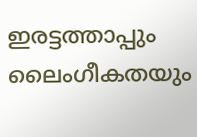ഇരട്ടത്താപ്പും ലൈംഗീകതയും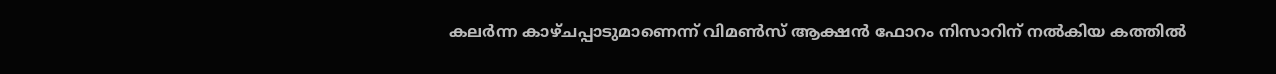കലര്‍ന്ന കാഴ്ചപ്പാടുമാണെന്ന് വിമണ്‍സ് ആക്ഷന്‍ ഫോറം നിസാറിന് നല്‍കിയ കത്തില്‍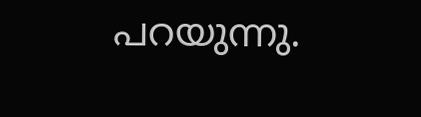പറയുന്നു.